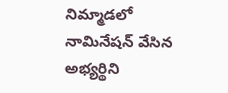నిమ్మాడలో నామినేషన్ వేసిన అభ్యర్థిని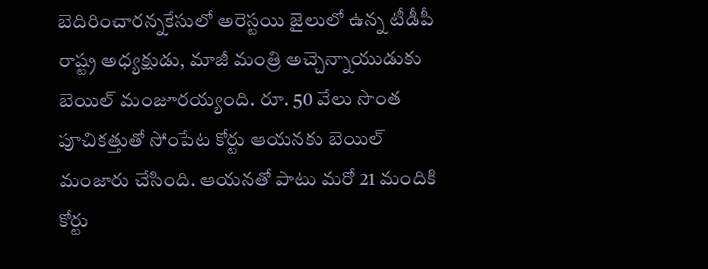బెదిరించారన్నకేసులో అరెస్టయి జైలులో ఉన్న టీడీపీ రాష్ట్ర అధ్యక్షుడు, మాజీ మంత్రి అచ్చెన్నాయుడుకు బెయిల్ మంజూరయ్యంది. రూ. 50 వేలు సొంత పూచికత్తుతో సోంపేట కోర్టు ఆయనకు బెయిల్ మంజారు చేసింది. ఆయనతో పాటు మరో 21 మందికి కోర్టు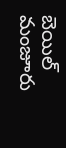బెయిల్ మంజూరు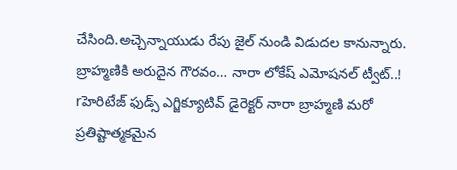చేసింది.అచ్చెన్నాయుడు రేపు జైల్ నుండి విడుదల కానున్నారు.
బ్రాహ్మణికి అరుదైన గౌరవం… నారా లోకేష్ ఎమోషనల్ ట్వీట్..!
rహెరిటేజ్ ఫుడ్స్ ఎగ్జిక్యూటివ్ డైరెక్టర్ నారా బ్రాహ్మణి మరో ప్రతిష్టాత్మకమైన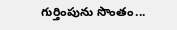గుర్తింపును సొంతం...